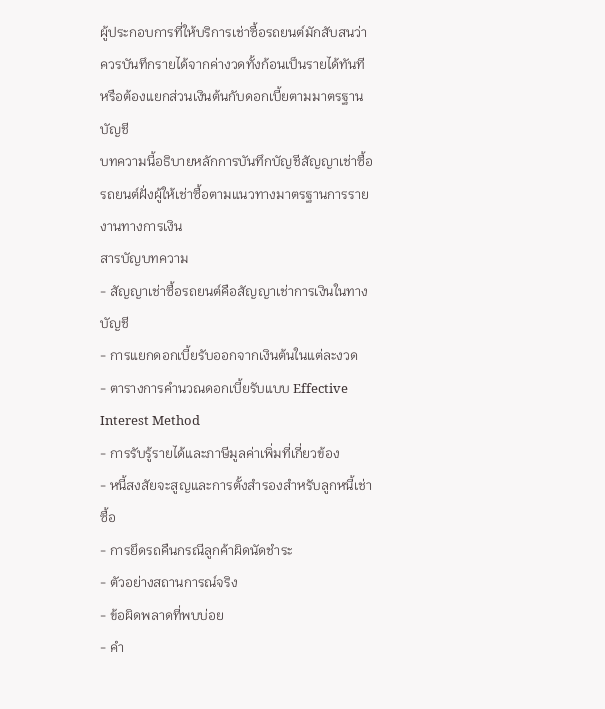ผู้ประกอบการที่ให้บริการเช่าซื้อรถยนต์มักสับสนว่าควรบันทึกรายได้จากค่างวดทั้งก้อนเป็นรายได้ทันที หรือต้องแยกส่วนเงินต้นกับดอกเบี้ยตามมาตรฐานบัญชี
บทความนี้อธิบายหลักการบันทึกบัญชีสัญญาเช่าซื้อรถยนต์ฝั่งผู้ให้เช่าซื้อตามแนวทางมาตรฐานการรายงานทางการเงิน
สารบัญบทความ
- สัญญาเช่าซื้อรถยนต์คือสัญญาเช่าการเงินในทางบัญชี
- การแยกดอกเบี้ยรับออกจากเงินต้นในแต่ละงวด
- ตารางการคำนวณดอกเบี้ยรับแบบ Effective Interest Method
- การรับรู้รายได้และภาษีมูลค่าเพิ่มที่เกี่ยวข้อง
- หนี้สงสัยจะสูญและการตั้งสำรองสำหรับลูกหนี้เช่าซื้อ
- การยึดรถคืนกรณีลูกค้าผิดนัดชำระ
- ตัวอย่างสถานการณ์จริง
- ข้อผิดพลาดที่พบบ่อย
- คำ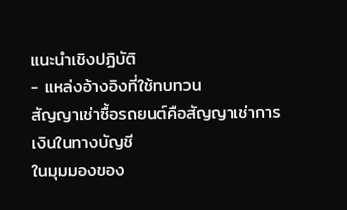แนะนำเชิงปฏิบัติ
- แหล่งอ้างอิงที่ใช้ทบทวน
สัญญาเช่าซื้อรถยนต์คือสัญญาเช่าการเงินในทางบัญชี
ในมุมมองของ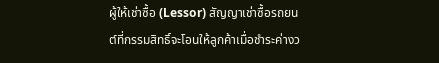ผู้ให้เช่าซื้อ (Lessor) สัญญาเช่าซื้อรถยนต์ที่กรรมสิทธิ์จะโอนให้ลูกค้าเมื่อชำระค่างว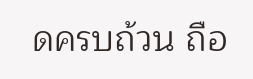ดครบถ้วน ถือ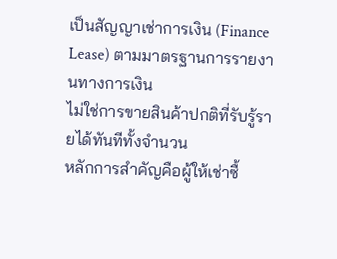เป็นสัญญาเช่าการเงิน (Finance Lease) ตามมาตรฐานการรายงานทางการเงิน
ไม่ใช่การขายสินค้าปกติที่รับรู้รายได้ทันทีทั้งจำนวน
หลักการสำคัญคือผู้ให้เช่าซื้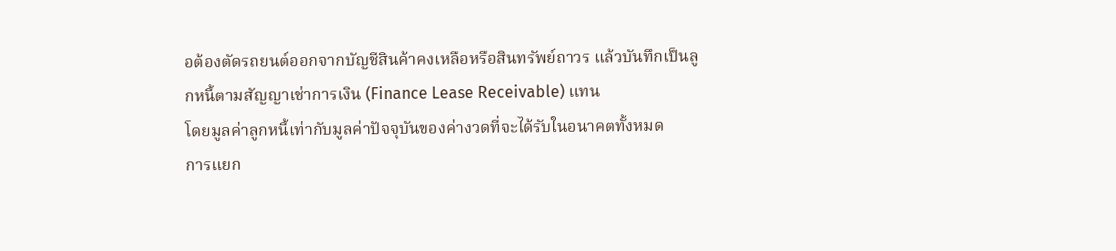อต้องตัดรถยนต์ออกจากบัญชีสินค้าคงเหลือหรือสินทรัพย์ถาวร แล้วบันทึกเป็นลูกหนี้ตามสัญญาเช่าการเงิน (Finance Lease Receivable) แทน
โดยมูลค่าลูกหนี้เท่ากับมูลค่าปัจจุบันของค่างวดที่จะได้รับในอนาคตทั้งหมด
การแยก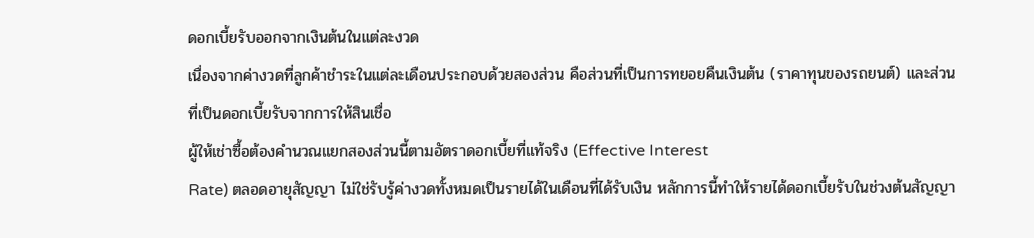ดอกเบี้ยรับออกจากเงินต้นในแต่ละงวด
เนื่องจากค่างวดที่ลูกค้าชำระในแต่ละเดือนประกอบด้วยสองส่วน คือส่วนที่เป็นการทยอยคืนเงินต้น (ราคาทุนของรถยนต์) และส่วนที่เป็นดอกเบี้ยรับจากการให้สินเชื่อ
ผู้ให้เช่าซื้อต้องคำนวณแยกสองส่วนนี้ตามอัตราดอกเบี้ยที่แท้จริง (Effective Interest
Rate) ตลอดอายุสัญญา ไม่ใช่รับรู้ค่างวดทั้งหมดเป็นรายได้ในเดือนที่ได้รับเงิน หลักการนี้ทำให้รายได้ดอกเบี้ยรับในช่วงต้นสัญญา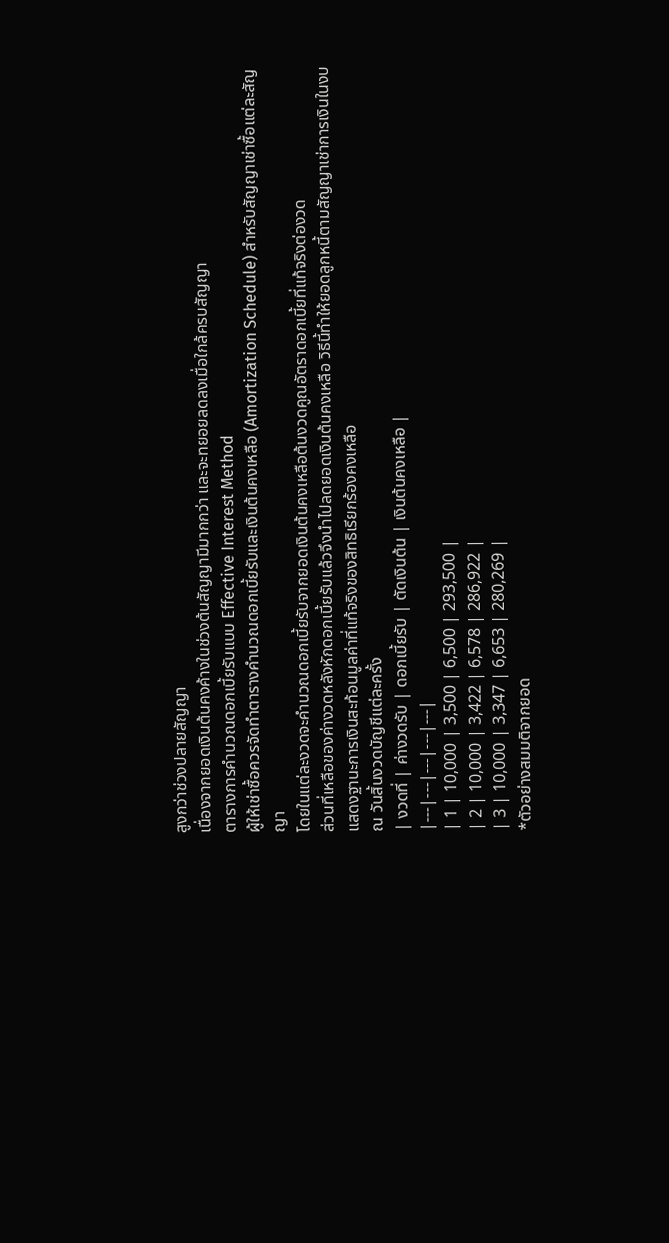สูงกว่าช่วงปลายสัญญา
เนื่องจากยอดเงินต้นคงค้างในช่วงต้นสัญญามีมากกว่า และจะทยอยลดลงเมื่อใกล้ครบสัญญา
ตารางการคำนวณดอกเบี้ยรับแบบ Effective Interest Method
ผู้ให้เช่าซื้อควรจัดทำตารางคำนวณดอกเบี้ยรับและเงินต้นคงเหลือ (Amortization Schedule) สำหรับสัญญาเช่าซื้อแต่ละสัญญา
โดยในแต่ละงวดจะคำนวณดอกเบี้ยรับจากยอดเงินต้นคงเหลือต้นงวดคูณอัตราดอกเบี้ยที่แท้จริงต่องวด
ส่วนที่เหลือของค่างวดหลังหักดอกเบี้ยรับแล้วจึงนำไปลดยอดเงินต้นคงเหลือ วิธีนี้ทำให้ยอดลูกหนี้ตามสัญญาเช่าการเงินในงบแสดงฐานะการเงินสะท้อนมูลค่าที่แท้จริงของสิทธิเรียกร้องคงเหลือ
ณ วันสิ้นงวดบัญชีแต่ละครั้ง
| งวดที่ | ค่างวดรับ | ดอกเบี้ยรับ | ตัดเงินต้น | เงินต้นคงเหลือ |
|---|---|---|---|---|
| 1 | 10,000 | 3,500 | 6,500 | 293,500 |
| 2 | 10,000 | 3,422 | 6,578 | 286,922 |
| 3 | 10,000 | 3,347 | 6,653 | 280,269 |
*ตัวอย่างสมมติจากยอด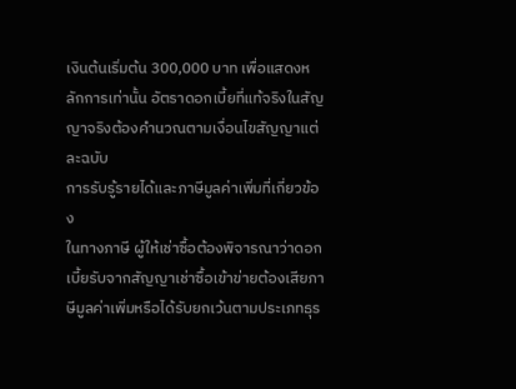เงินต้นเริ่มต้น 300,000 บาท เพื่อแสดงหลักการเท่านั้น อัตราดอกเบี้ยที่แท้จริงในสัญญาจริงต้องคำนวณตามเงื่อนไขสัญญาแต่ละฉบับ
การรับรู้รายได้และภาษีมูลค่าเพิ่มที่เกี่ยวข้อง
ในทางภาษี ผู้ให้เช่าซื้อต้องพิจารณาว่าดอกเบี้ยรับจากสัญญาเช่าซื้อเข้าข่ายต้องเสียภาษีมูลค่าเพิ่มหรือได้รับยกเว้นตามประเภทธุร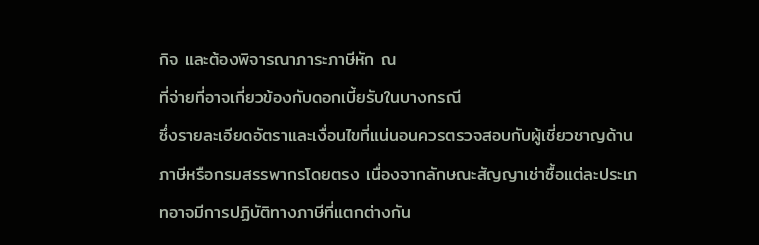กิจ และต้องพิจารณาภาระภาษีหัก ณ
ที่จ่ายที่อาจเกี่ยวข้องกับดอกเบี้ยรับในบางกรณี
ซึ่งรายละเอียดอัตราและเงื่อนไขที่แน่นอนควรตรวจสอบกับผู้เชี่ยวชาญด้านภาษีหรือกรมสรรพากรโดยตรง เนื่องจากลักษณะสัญญาเช่าซื้อแต่ละประเภทอาจมีการปฏิบัติทางภาษีที่แตกต่างกัน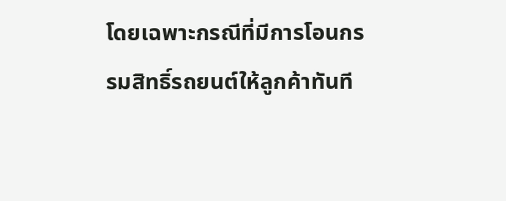โดยเฉพาะกรณีที่มีการโอนกรรมสิทธิ์รถยนต์ให้ลูกค้าทันที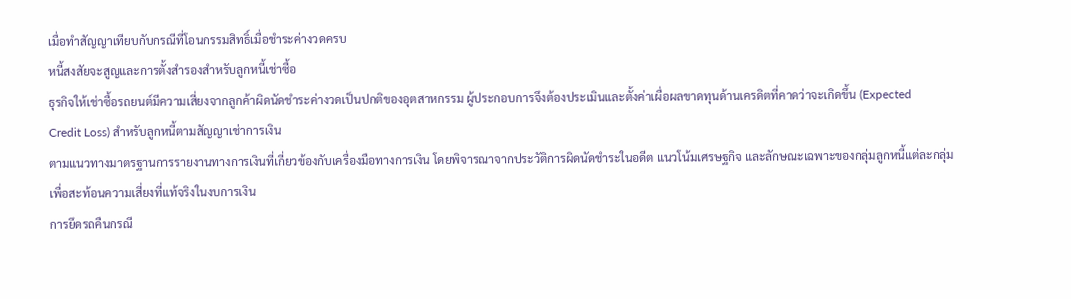เมื่อทำสัญญาเทียบกับกรณีที่โอนกรรมสิทธิ์เมื่อชำระค่างวดครบ
หนี้สงสัยจะสูญและการตั้งสำรองสำหรับลูกหนี้เช่าซื้อ
ธุรกิจให้เช่าซื้อรถยนต์มีความเสี่ยงจากลูกค้าผิดนัดชำระค่างวดเป็นปกติของอุตสาหกรรม ผู้ประกอบการจึงต้องประเมินและตั้งค่าเผื่อผลขาดทุนด้านเครดิตที่คาดว่าจะเกิดขึ้น (Expected
Credit Loss) สำหรับลูกหนี้ตามสัญญาเช่าการเงิน
ตามแนวทางมาตรฐานการรายงานทางการเงินที่เกี่ยวข้องกับเครื่องมือทางการเงิน โดยพิจารณาจากประวัติการผิดนัดชำระในอดีต แนวโน้มเศรษฐกิจ และลักษณะเฉพาะของกลุ่มลูกหนี้แต่ละกลุ่ม
เพื่อสะท้อนความเสี่ยงที่แท้จริงในงบการเงิน
การยึดรถคืนกรณี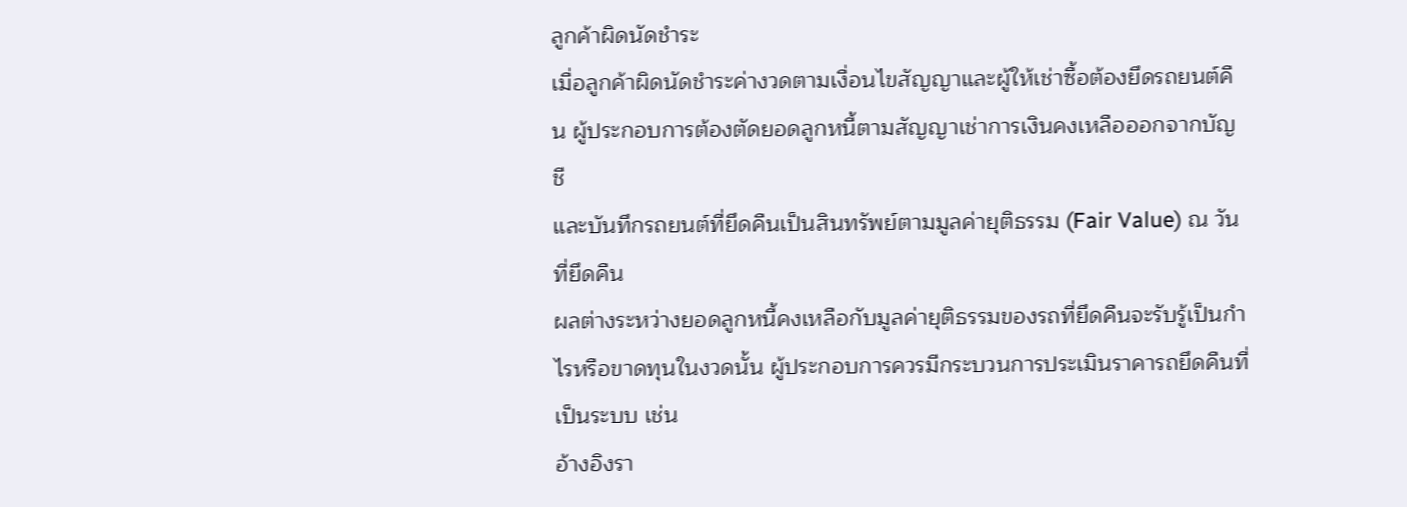ลูกค้าผิดนัดชำระ
เมื่อลูกค้าผิดนัดชำระค่างวดตามเงื่อนไขสัญญาและผู้ให้เช่าซื้อต้องยึดรถยนต์คืน ผู้ประกอบการต้องตัดยอดลูกหนี้ตามสัญญาเช่าการเงินคงเหลือออกจากบัญชี
และบันทึกรถยนต์ที่ยึดคืนเป็นสินทรัพย์ตามมูลค่ายุติธรรม (Fair Value) ณ วันที่ยึดคืน
ผลต่างระหว่างยอดลูกหนี้คงเหลือกับมูลค่ายุติธรรมของรถที่ยึดคืนจะรับรู้เป็นกำไรหรือขาดทุนในงวดนั้น ผู้ประกอบการควรมีกระบวนการประเมินราคารถยึดคืนที่เป็นระบบ เช่น
อ้างอิงรา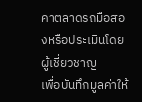คาตลาดรถมือสองหรือประเมินโดยผู้เชี่ยวชาญ
เพื่อบันทึกมูลค่าให้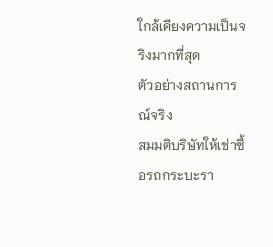ใกล้เคียงความเป็นจริงมากที่สุด
ตัวอย่างสถานการณ์จริง
สมมติบริษัทให้เช่าซื้อรถกระบะรา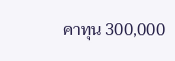คาทุน 300,000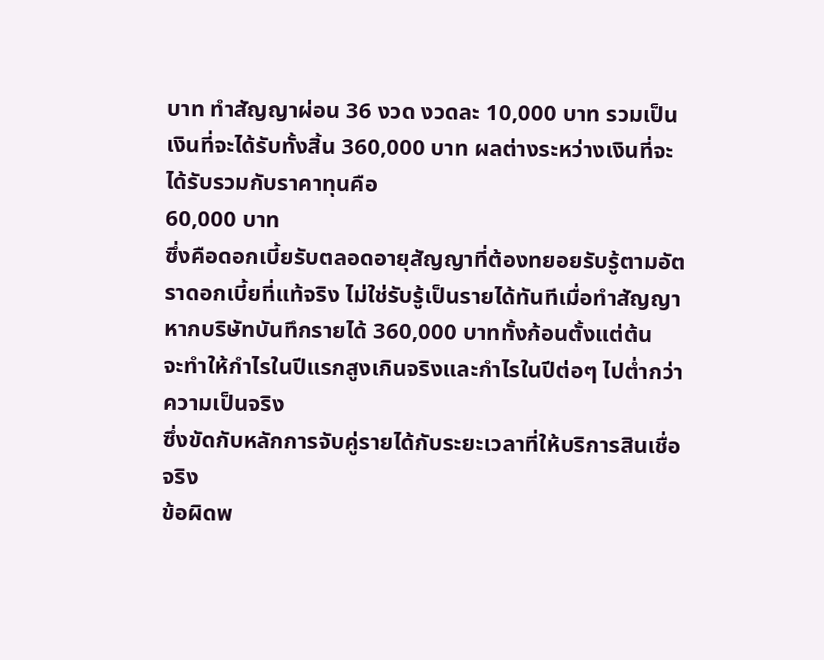บาท ทำสัญญาผ่อน 36 งวด งวดละ 10,000 บาท รวมเป็นเงินที่จะได้รับทั้งสิ้น 360,000 บาท ผลต่างระหว่างเงินที่จะได้รับรวมกับราคาทุนคือ
60,000 บาท
ซึ่งคือดอกเบี้ยรับตลอดอายุสัญญาที่ต้องทยอยรับรู้ตามอัตราดอกเบี้ยที่แท้จริง ไม่ใช่รับรู้เป็นรายได้ทันทีเมื่อทำสัญญา หากบริษัทบันทึกรายได้ 360,000 บาททั้งก้อนตั้งแต่ต้น
จะทำให้กำไรในปีแรกสูงเกินจริงและกำไรในปีต่อๆ ไปต่ำกว่าความเป็นจริง
ซึ่งขัดกับหลักการจับคู่รายได้กับระยะเวลาที่ให้บริการสินเชื่อจริง
ข้อผิดพ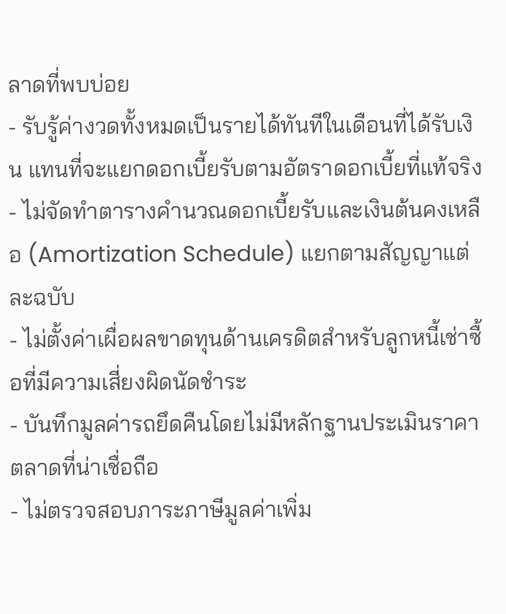ลาดที่พบบ่อย
- รับรู้ค่างวดทั้งหมดเป็นรายได้ทันทีในเดือนที่ได้รับเงิน แทนที่จะแยกดอกเบี้ยรับตามอัตราดอกเบี้ยที่แท้จริง
- ไม่จัดทำตารางคำนวณดอกเบี้ยรับและเงินต้นคงเหลือ (Amortization Schedule) แยกตามสัญญาแต่ละฉบับ
- ไม่ตั้งค่าเผื่อผลขาดทุนด้านเครดิตสำหรับลูกหนี้เช่าซื้อที่มีความเสี่ยงผิดนัดชำระ
- บันทึกมูลค่ารถยึดคืนโดยไม่มีหลักฐานประเมินราคาตลาดที่น่าเชื่อถือ
- ไม่ตรวจสอบภาระภาษีมูลค่าเพิ่ม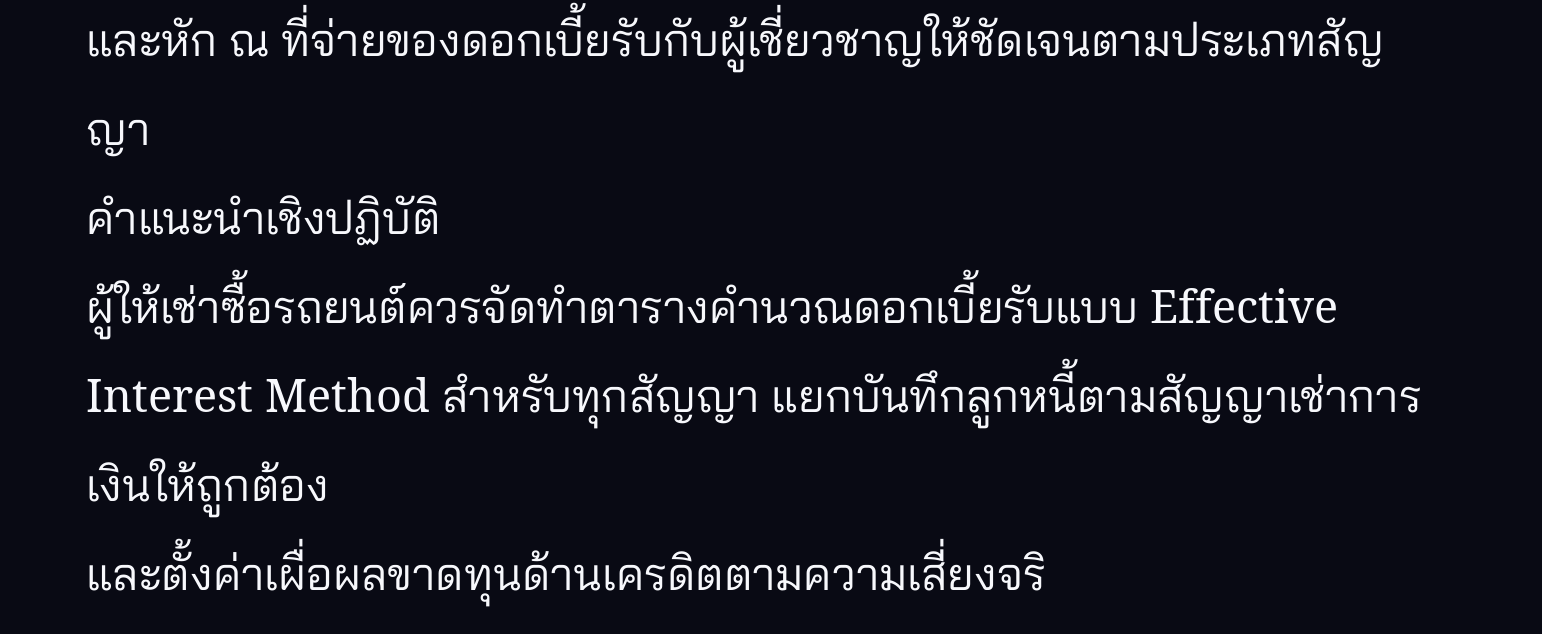และหัก ณ ที่จ่ายของดอกเบี้ยรับกับผู้เชี่ยวชาญให้ชัดเจนตามประเภทสัญญา
คำแนะนำเชิงปฏิบัติ
ผู้ให้เช่าซื้อรถยนต์ควรจัดทำตารางคำนวณดอกเบี้ยรับแบบ Effective Interest Method สำหรับทุกสัญญา แยกบันทึกลูกหนี้ตามสัญญาเช่าการเงินให้ถูกต้อง
และตั้งค่าเผื่อผลขาดทุนด้านเครดิตตามความเสี่ยงจริ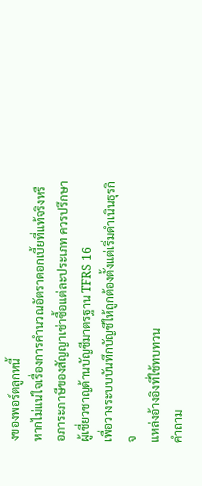งของพอร์ตลูกหนี้
หากไม่แน่ใจเรื่องการคำนวณอัตราดอกเบี้ยที่แท้จริงหรือภาระภาษีของสัญญาเช่าซื้อแต่ละประเภท ควรปรึกษาผู้เชี่ยวชาญด้านบัญชีมาตรฐาน TFRS 16
เพื่อวางระบบบันทึกบัญชีให้ถูกต้องตั้งแต่เริ่มดำเนินธุรกิจ
แหล่งอ้างอิงที่ใช้ทบทวน
คำถาม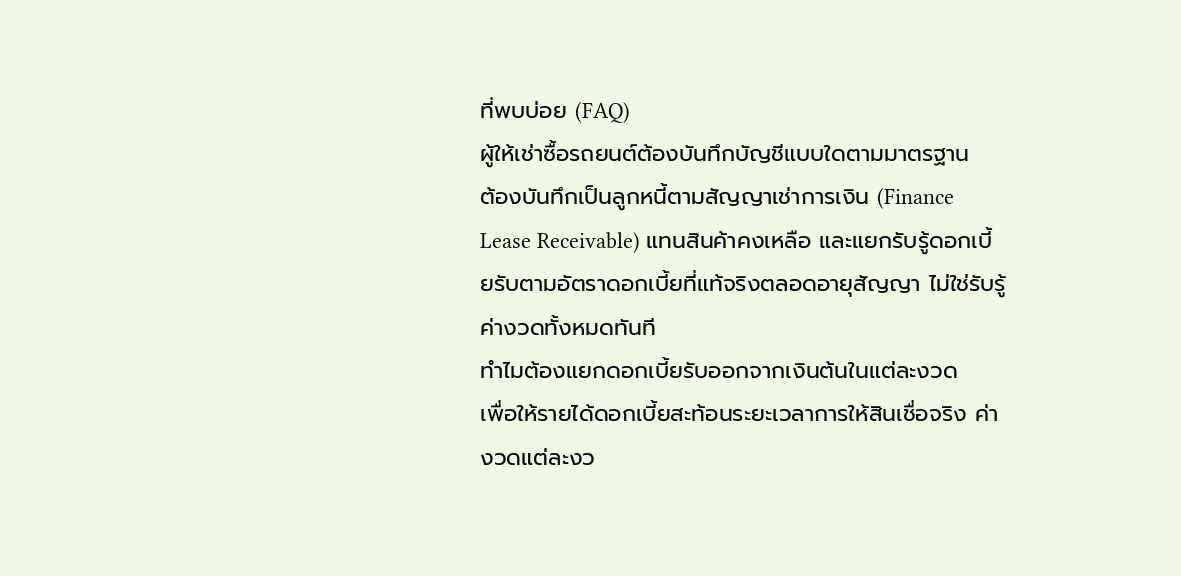ที่พบบ่อย (FAQ)
ผู้ให้เช่าซื้อรถยนต์ต้องบันทึกบัญชีแบบใดตามมาตรฐาน
ต้องบันทึกเป็นลูกหนี้ตามสัญญาเช่าการเงิน (Finance Lease Receivable) แทนสินค้าคงเหลือ และแยกรับรู้ดอกเบี้ยรับตามอัตราดอกเบี้ยที่แท้จริงตลอดอายุสัญญา ไม่ใช่รับรู้ค่างวดทั้งหมดทันที
ทำไมต้องแยกดอกเบี้ยรับออกจากเงินต้นในแต่ละงวด
เพื่อให้รายได้ดอกเบี้ยสะท้อนระยะเวลาการให้สินเชื่อจริง ค่างวดแต่ละงว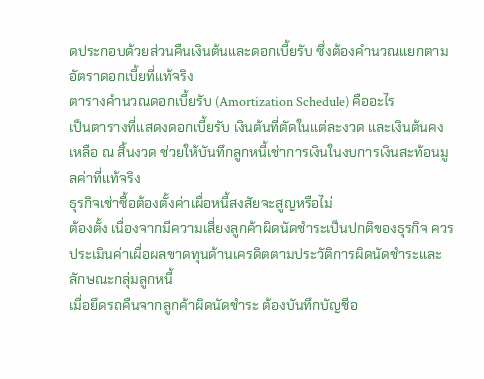ดประกอบด้วยส่วนคืนเงินต้นและดอกเบี้ยรับ ซึ่งต้องคำนวณแยกตามอัตราดอกเบี้ยที่แท้จริง
ตารางคำนวณดอกเบี้ยรับ (Amortization Schedule) คืออะไร
เป็นตารางที่แสดงดอกเบี้ยรับ เงินต้นที่ตัดในแต่ละงวด และเงินต้นคงเหลือ ณ สิ้นงวด ช่วยให้บันทึกลูกหนี้เช่าการเงินในงบการเงินสะท้อนมูลค่าที่แท้จริง
ธุรกิจเช่าซื้อต้องตั้งค่าเผื่อหนี้สงสัยจะสูญหรือไม่
ต้องตั้ง เนื่องจากมีความเสี่ยงลูกค้าผิดนัดชำระเป็นปกติของธุรกิจ ควรประเมินค่าเผื่อผลขาดทุนด้านเครดิตตามประวัติการผิดนัดชำระและลักษณะกลุ่มลูกหนี้
เมื่อยึดรถคืนจากลูกค้าผิดนัดชำระ ต้องบันทึกบัญชีอ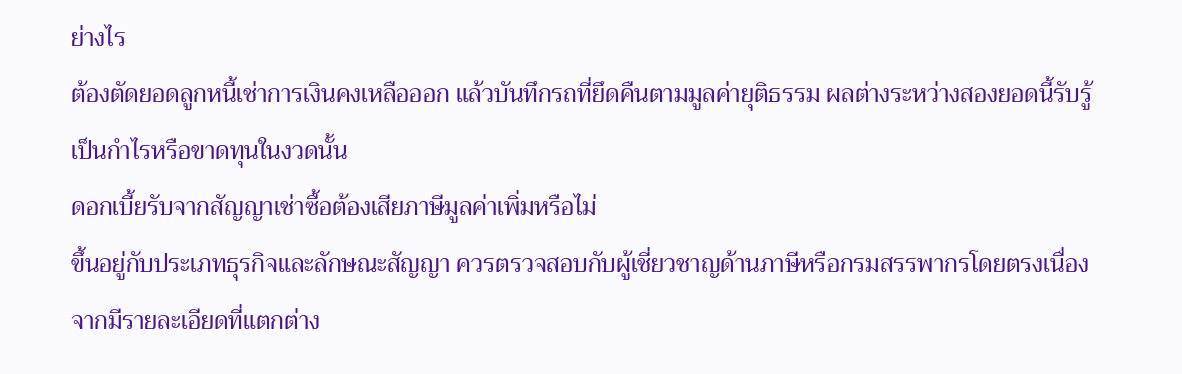ย่างไร
ต้องตัดยอดลูกหนี้เช่าการเงินคงเหลือออก แล้วบันทึกรถที่ยึดคืนตามมูลค่ายุติธรรม ผลต่างระหว่างสองยอดนี้รับรู้เป็นกำไรหรือขาดทุนในงวดนั้น
ดอกเบี้ยรับจากสัญญาเช่าซื้อต้องเสียภาษีมูลค่าเพิ่มหรือไม่
ขึ้นอยู่กับประเภทธุรกิจและลักษณะสัญญา ควรตรวจสอบกับผู้เชี่ยวชาญด้านภาษีหรือกรมสรรพากรโดยตรงเนื่องจากมีรายละเอียดที่แตกต่าง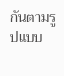กันตามรูปแบบ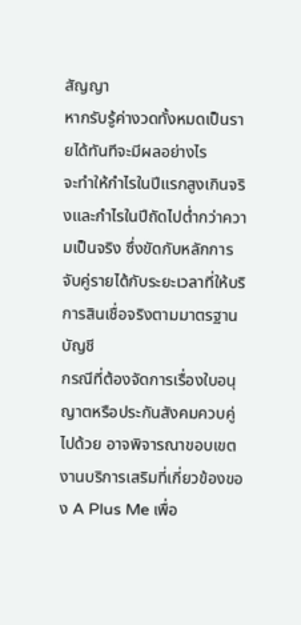สัญญา
หากรับรู้ค่างวดทั้งหมดเป็นรายได้ทันทีจะมีผลอย่างไร
จะทำให้กำไรในปีแรกสูงเกินจริงและกำไรในปีถัดไปต่ำกว่าความเป็นจริง ซึ่งขัดกับหลักการจับคู่รายได้กับระยะเวลาที่ให้บริการสินเชื่อจริงตามมาตรฐานบัญชี
กรณีที่ต้องจัดการเรื่องใบอนุญาตหรือประกันสังคมควบคู่ไปด้วย อาจพิจารณาขอบเขตงานบริการเสริมที่เกี่ยวข้องของ A Plus Me เพื่อ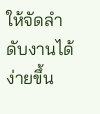ให้จัดลำดับงานได้ง่ายขึ้น